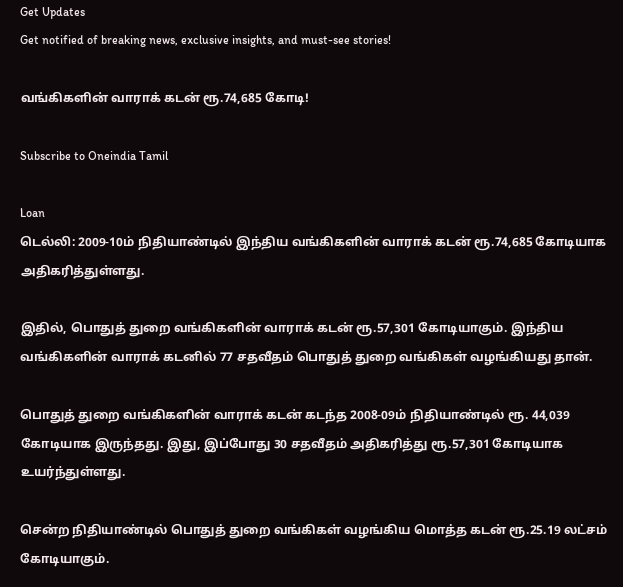Get Updates
Get notified of breaking news, exclusive insights, and must-see stories!

வங்கிகளின் வாராக் கடன் ரூ.74,685 கோடி!

Subscribe to Oneindia Tamil

Loan
டெல்லி: 2009-10ம் நிதியாண்டில் இந்திய வங்கிகளின் வாராக் கடன் ரூ.74,685 கோடியாக அதிகரித்துள்ளது.

இதில், பொதுத் துறை வங்கிகளின் வாராக் கடன் ரூ.57,301 கோடியாகும். இந்திய வங்கிகளின் வாராக் கடனில் 77 சதவீதம் பொதுத் துறை வங்கிகள் வழங்கியது தான்.

பொதுத் துறை வங்கிகளின் வாராக் கடன் கடந்த 2008-09ம் நிதியாண்டில் ரூ. 44,039 கோடியாக இருந்தது. இது, இப்போது 30 சதவீதம் அதிகரித்து ரூ.57,301 கோடியாக உயர்ந்துள்ளது.

சென்ற நிதியாண்டில் பொதுத் துறை வங்கிகள் வழங்கிய மொத்த கடன் ரூ.25.19 லட்சம் கோடியாகும்.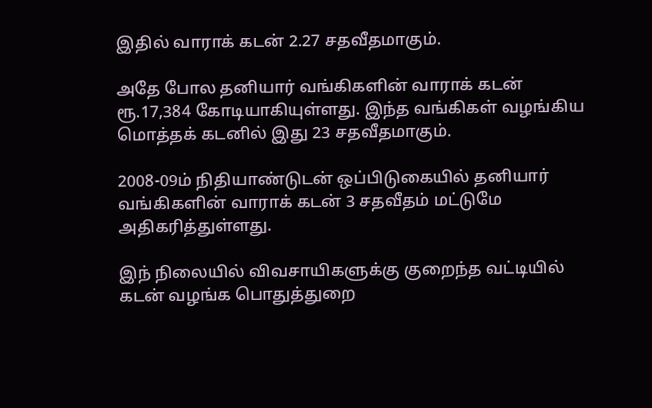இதில் வாராக் கடன் 2.27 சதவீதமாகும்.

அதே போல தனியார் வங்கிகளின் வாராக் கடன் ரூ.17,384 கோடியாகியுள்ளது. இந்த வங்கிகள் வழங்கிய மொத்தக் கடனில் இது 23 சதவீதமாகும்.

2008-09ம் நிதியாண்டுடன் ஒப்பிடுகையில் தனியார் வங்கிகளின் வாராக் கடன் 3 சதவீதம் மட்டுமே அதிகரித்துள்ளது.

இந் நிலையில் விவசாயிகளுக்கு குறைந்த வட்டியில் கடன் வழங்க பொதுத்துறை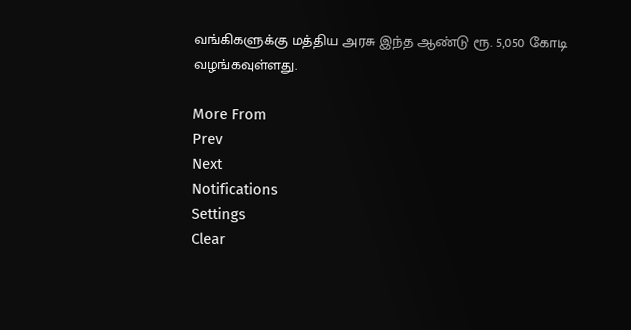வங்கிகளுக்கு மத்திய அரசு இந்த ஆண்டு ரூ. 5,050 கோடி வழங்கவுள்ளது.

More From
Prev
Next
Notifications
Settings
Clear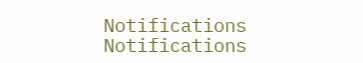Notifications
Notifications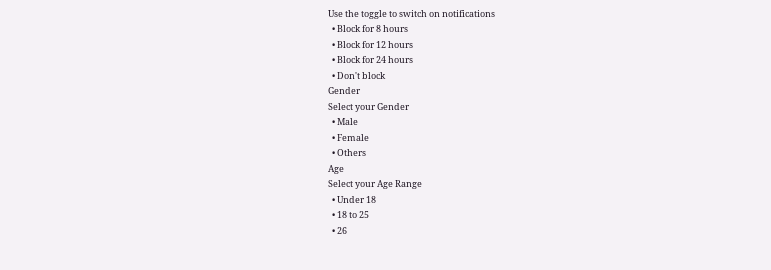Use the toggle to switch on notifications
  • Block for 8 hours
  • Block for 12 hours
  • Block for 24 hours
  • Don't block
Gender
Select your Gender
  • Male
  • Female
  • Others
Age
Select your Age Range
  • Under 18
  • 18 to 25
  • 26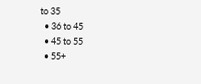to 35
  • 36 to 45
  • 45 to 55
  • 55+